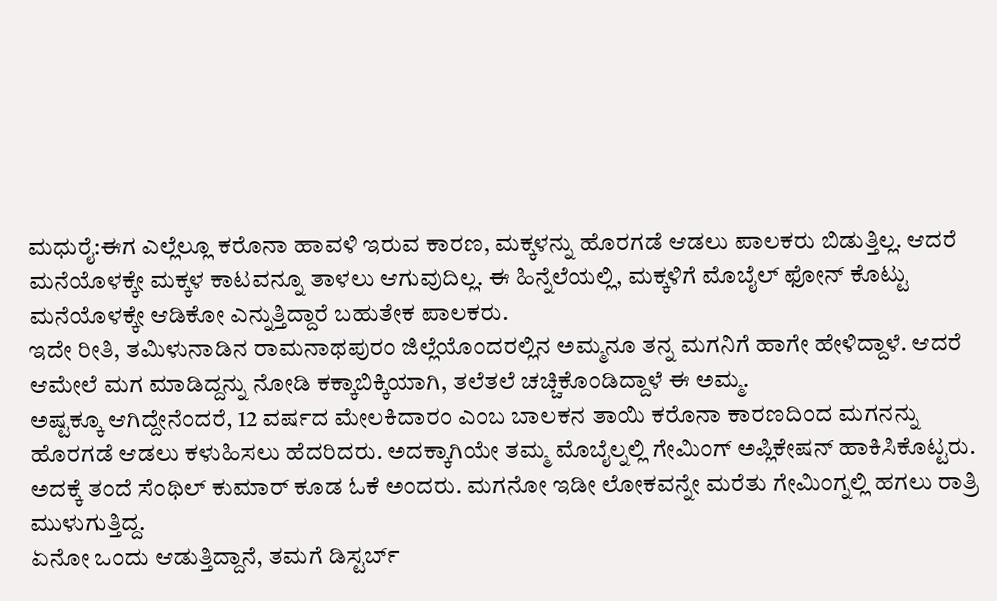ಮಧುರೈ:ಈಗ ಎಲ್ಲೆಲ್ಲೂ ಕರೊನಾ ಹಾವಳಿ ಇರುವ ಕಾರಣ, ಮಕ್ಕಳನ್ನು ಹೊರಗಡೆ ಆಡಲು ಪಾಲಕರು ಬಿಡುತ್ತಿಲ್ಲ. ಆದರೆ ಮನೆಯೊಳಕ್ಕೇ ಮಕ್ಕಳ ಕಾಟವನ್ನೂ ತಾಳಲು ಆಗುವುದಿಲ್ಲ. ಈ ಹಿನ್ನೆಲೆಯಲ್ಲಿ, ಮಕ್ಕಳಿಗೆ ಮೊಬೈಲ್ ಫೋನ್ ಕೊಟ್ಟು ಮನೆಯೊಳಕ್ಕೇ ಆಡಿಕೋ ಎನ್ನುತ್ತಿದ್ದಾರೆ ಬಹುತೇಕ ಪಾಲಕರು.
ಇದೇ ರೀತಿ, ತಮಿಳುನಾಡಿನ ರಾಮನಾಥಪುರಂ ಜಿಲ್ಲೆಯೊಂದರಲ್ಲಿನ ಅಮ್ಮನೂ ತನ್ನ ಮಗನಿಗೆ ಹಾಗೇ ಹೇಳಿದ್ದಾಳೆ. ಆದರೆ ಆಮೇಲೆ ಮಗ ಮಾಡಿದ್ದನ್ನು ನೋಡಿ ಕಕ್ಕಾಬಿಕ್ಕಿಯಾಗಿ, ತಲೆತಲೆ ಚಚ್ಚಿಕೊಂಡಿದ್ದಾಳೆ ಈ ಅಮ್ಮ.
ಅಷ್ಟಕ್ಕೂ ಆಗಿದ್ದೇನೆಂದರೆ, 12 ವರ್ಷದ ಮೇಲಕಿದಾರಂ ಎಂಬ ಬಾಲಕನ ತಾಯಿ ಕರೊನಾ ಕಾರಣದಿಂದ ಮಗನನ್ನು ಹೊರಗಡೆ ಆಡಲು ಕಳುಹಿಸಲು ಹೆದರಿದರು. ಅದಕ್ಕಾಗಿಯೇ ತಮ್ಮ ಮೊಬೈಲ್ನಲ್ಲಿ ಗೇಮಿಂಗ್ ಅಪ್ಲಿಕೇಷನ್ ಹಾಕಿಸಿಕೊಟ್ಟರು. ಅದಕ್ಕೆ ತಂದೆ ಸೆಂಥಿಲ್ ಕುಮಾರ್ ಕೂಡ ಓಕೆ ಅಂದರು. ಮಗನೋ ಇಡೀ ಲೋಕವನ್ನೇ ಮರೆತು ಗೇಮಿಂಗ್ನಲ್ಲಿ ಹಗಲು ರಾತ್ರಿ ಮುಳುಗುತ್ತಿದ್ದ.
ಏನೋ ಒಂದು ಆಡುತ್ತಿದ್ದಾನೆ, ತಮಗೆ ಡಿಸ್ಟರ್ಬ್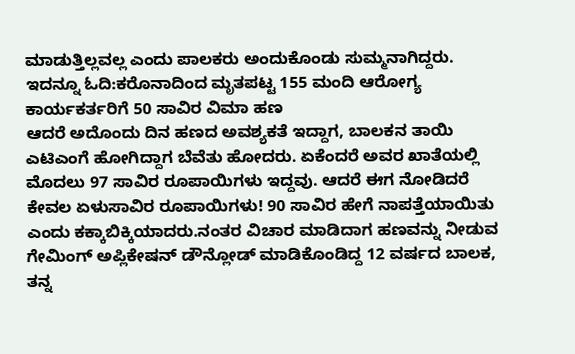ಮಾಡುತ್ತಿಲ್ಲವಲ್ಲ ಎಂದು ಪಾಲಕರು ಅಂದುಕೊಂಡು ಸುಮ್ಮನಾಗಿದ್ದರು.
ಇದನ್ನೂ ಓದಿ:ಕರೊನಾದಿಂದ ಮೃತಪಟ್ಟ 155 ಮಂದಿ ಆರೋಗ್ಯ ಕಾರ್ಯಕರ್ತರಿಗೆ 50 ಸಾವಿರ ವಿಮಾ ಹಣ
ಆದರೆ ಅದೊಂದು ದಿನ ಹಣದ ಅವಶ್ಯಕತೆ ಇದ್ದಾಗ, ಬಾಲಕನ ತಾಯಿ ಎಟಿಎಂಗೆ ಹೋಗಿದ್ದಾಗ ಬೆವೆತು ಹೋದರು. ಏಕೆಂದರೆ ಅವರ ಖಾತೆಯಲ್ಲಿ ಮೊದಲು 97 ಸಾವಿರ ರೂಪಾಯಿಗಳು ಇದ್ದವು. ಆದರೆ ಈಗ ನೋಡಿದರೆ ಕೇವಲ ಏಳುಸಾವಿರ ರೂಪಾಯಿಗಳು! 90 ಸಾವಿರ ಹೇಗೆ ನಾಪತ್ತೆಯಾಯಿತು ಎಂದು ಕಕ್ಕಾಬಿಕ್ಕಿಯಾದರು.ನಂತರ ವಿಚಾರ ಮಾಡಿದಾಗ ಹಣವನ್ನು ನೀಡುವ ಗೇಮಿಂಗ್ ಅಪ್ಲಿಕೇಷನ್ ಡೌನ್ಲೋಡ್ ಮಾಡಿಕೊಂಡಿದ್ದ 12 ವರ್ಷದ ಬಾಲಕ, ತನ್ನ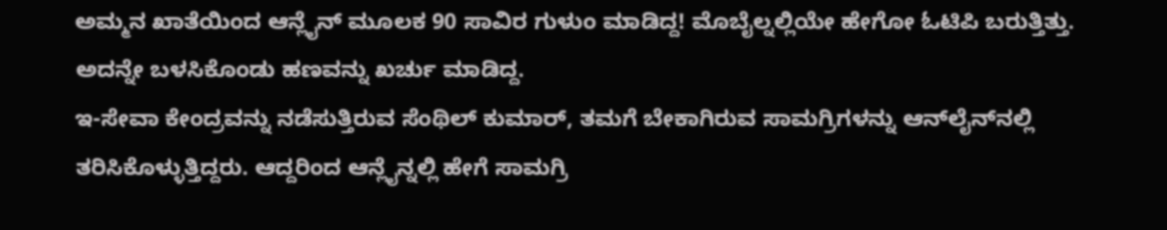ಅಮ್ಮನ ಖಾತೆಯಿಂದ ಆನ್ಲೈನ್ ಮೂಲಕ 90 ಸಾವಿರ ಗುಳುಂ ಮಾಡಿದ್ದ! ಮೊಬೈಲ್ನಲ್ಲಿಯೇ ಹೇಗೋ ಓಟಿಪಿ ಬರುತ್ತಿತ್ತು. ಅದನ್ನೇ ಬಳಸಿಕೊಂಡು ಹಣವನ್ನು ಖರ್ಚು ಮಾಡಿದ್ದ.
ಇ-ಸೇವಾ ಕೇಂದ್ರವನ್ನು ನಡೆಸುತ್ತಿರುವ ಸೆಂಥಿಲ್ ಕುಮಾರ್, ತಮಗೆ ಬೇಕಾಗಿರುವ ಸಾಮಗ್ರಿಗಳನ್ನು ಆನ್‌ಲೈನ್‌ನಲ್ಲಿ ತರಿಸಿಕೊಳ್ಳುತ್ತಿದ್ದರು. ಆದ್ದರಿಂದ ಆನ್ಲೈನ್ನಲ್ಲಿ ಹೇಗೆ ಸಾಮಗ್ರಿ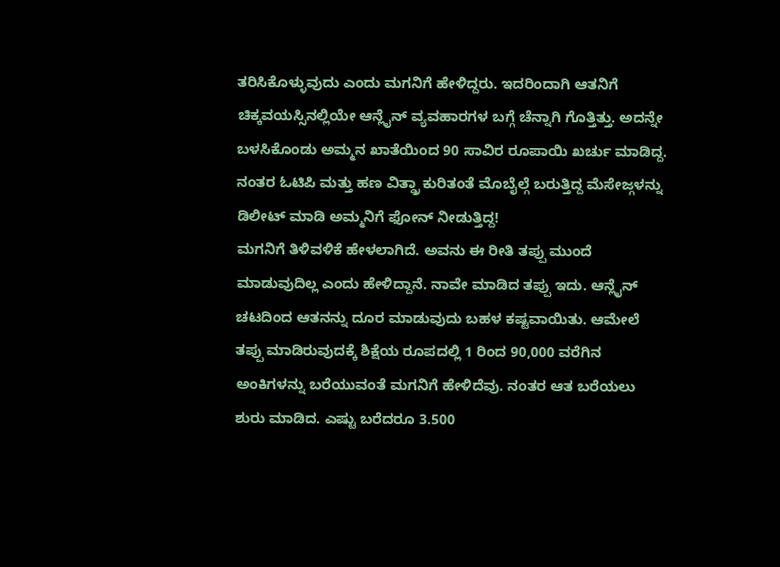ತರಿಸಿಕೊಳ್ಳುವುದು ಎಂದು ಮಗನಿಗೆ ಹೇಳಿದ್ದರು. ಇದರಿಂದಾಗಿ ಆತನಿಗೆ ಚಿಕ್ಕವಯಸ್ಸಿನಲ್ಲಿಯೇ ಆನ್ಲೈನ್ ವ್ಯವಹಾರಗಳ ಬಗ್ಗೆ ಚೆನ್ನಾಗಿ ಗೊತ್ತಿತ್ತು. ಅದನ್ನೇ ಬಳಸಿಕೊಂಡು ಅಮ್ಮನ ಖಾತೆಯಿಂದ 90 ಸಾವಿರ ರೂಪಾಯಿ ಖರ್ಚು ಮಾಡಿದ್ದ. ನಂತರ ಓಟಿಪಿ ಮತ್ತು ಹಣ ವಿತ್ಡ್ರಾ ಕುರಿತಂತೆ ಮೊಬೈಲ್ಗೆ ಬರುತ್ತಿದ್ದ ಮೆಸೇಜ್ಗಳನ್ನು ಡಿಲೀಟ್ ಮಾಡಿ ಅಮ್ಮನಿಗೆ ಫೋನ್ ನೀಡುತ್ತಿದ್ದ!
ಮಗನಿಗೆ ತಿಳಿವಳಿಕೆ ಹೇಳಲಾಗಿದೆ. ಅವನು ಈ ರೀತಿ ತಪ್ಪು ಮುಂದೆ ಮಾಡುವುದಿಲ್ಲ ಎಂದು ಹೇಳಿದ್ದಾನೆ. ನಾವೇ ಮಾಡಿದ ತಪ್ಪು ಇದು. ಆನ್ಲೈನ್ ಚಟದಿಂದ ಆತನನ್ನು ದೂರ ಮಾಡುವುದು ಬಹಳ ಕಷ್ಟವಾಯಿತು. ಆಮೇಲೆ ತಪ್ಪು ಮಾಡಿರುವುದಕ್ಕೆ ಶಿಕ್ಷೆಯ ರೂಪದಲ್ಲಿ 1 ರಿಂದ 90,000 ವರೆಗಿನ ಅಂಕಿಗಳನ್ನು ಬರೆಯುವಂತೆ ಮಗನಿಗೆ ಹೇಳಿದೆವು. ನಂತರ ಆತ ಬರೆಯಲು ಶುರು ಮಾಡಿದ. ಎಷ್ಟು ಬರೆದರೂ 3.500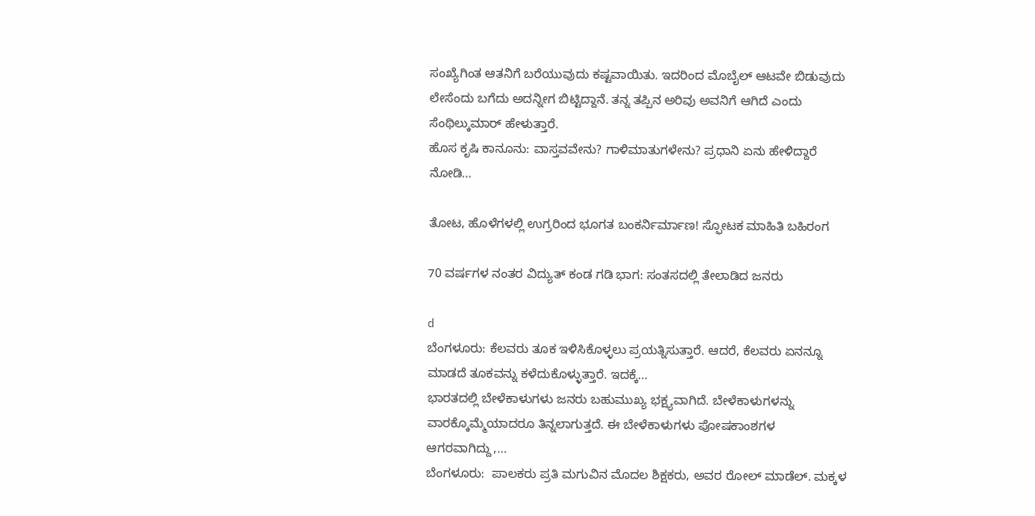ಸಂಖ್ಯೆಗಿಂತ ಆತನಿಗೆ ಬರೆಯುವುದು ಕಷ್ಟವಾಯಿತು. ಇದರಿಂದ ಮೊಬೈಲ್ ಆಟವೇ ಬಿಡುವುದು ಲೇಸೆಂದು ಬಗೆದು ಅದನ್ನೀಗ ಬಿಟ್ಟಿದ್ದಾನೆ. ತನ್ನ ತಪ್ಪಿನ ಅರಿವು ಅವನಿಗೆ ಆಗಿದೆ ಎಂದು ಸೆಂಥಿಲ್ಕುಮಾರ್ ಹೇಳುತ್ತಾರೆ.
ಹೊಸ ಕೃಷಿ ಕಾನೂನು: ವಾಸ್ತವವೇನು? ಗಾಳಿಮಾತುಗಳೇನು? ಪ್ರಧಾನಿ ಏನು ಹೇಳಿದ್ದಾರೆ ನೋಡಿ…

ತೋಟ, ಹೊಳೆಗಳಲ್ಲಿ ಉಗ್ರರಿಂದ ಭೂಗತ ಬಂಕರ್ನಿರ್ಮಾಣ! ಸ್ಫೋಟಕ ಮಾಹಿತಿ ಬಹಿರಂಗ

70 ವರ್ಷಗಳ ನಂತರ ವಿದ್ಯುತ್ ಕಂಡ ಗಡಿ ಭಾಗ: ಸಂತಸದಲ್ಲಿ ತೇಲಾಡಿದ ಜನರು

d
ಬೆಂಗಳೂರು: ಕೆಲವರು ತೂಕ ಇಳಿಸಿಕೊಳ್ಳಲು ಪ್ರಯತ್ನಿಸುತ್ತಾರೆ. ಆದರೆ, ಕೆಲವರು ಏನನ್ನೂ ಮಾಡದೆ ತೂಕವನ್ನು ಕಳೆದುಕೊಳ್ಳುತ್ತಾರೆ. ಇದಕ್ಕೆ…
ಭಾರತದಲ್ಲಿ ಬೇಳೆಕಾಳುಗಳು ಜನರು ಬಹುಮುಖ್ಯ ಭಕ್ಷ್ಯವಾಗಿದೆ. ಬೇಳೆಕಾಳುಗಳನ್ನು ವಾರಕ್ಕೊಮ್ಮೆಯಾದರೂ ತಿನ್ನಲಾಗುತ್ತದೆ. ಈ ಬೇಳೆಕಾಳುಗಳು ಪೋಷಕಾಂಶಗಳ ಆಗರವಾಗಿದ್ದು,…
ಬೆಂಗಳೂರು:  ಪಾಲಕರು ಪ್ರತಿ ಮಗುವಿನ ಮೊದಲ ಶಿಕ್ಷಕರು, ಅವರ ರೋಲ್ ಮಾಡೆಲ್. ಮಕ್ಕಳ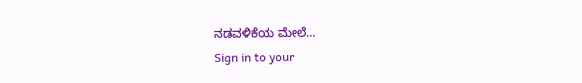ನಡವಳಿಕೆಯ ಮೇಲೆ…
Sign in to your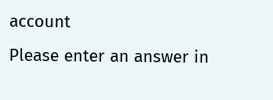account
Please enter an answer in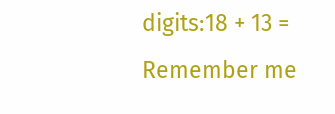digits:18 + 13 =
Remember me